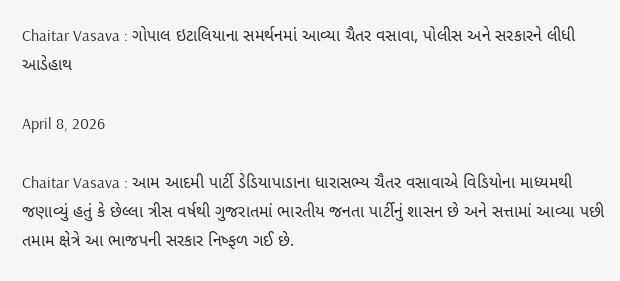Chaitar Vasava : ગોપાલ ઇટાલિયાના સમર્થનમાં આવ્યા ચૈતર વસાવા, પોલીસ અને સરકારને લીધી આડેહાથ

April 8, 2026

Chaitar Vasava : આમ આદમી પાર્ટી ડેડિયાપાડાના ધારાસભ્ય ચૈતર વસાવાએ વિડિયોના માધ્યમથી જણાવ્યું હતું કે છેલ્લા ત્રીસ વર્ષથી ગુજરાતમાં ભારતીય જનતા પાર્ટીનું શાસન છે અને સત્તામાં આવ્યા પછી તમામ ક્ષેત્રે આ ભાજપની સરકાર નિષ્ફળ ગઈ છે.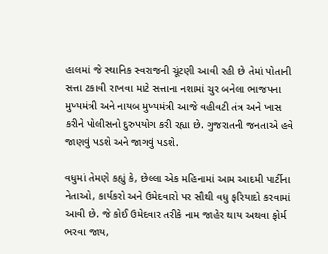હાલમાં જે સ્થાનિક સ્વરાજની ચૂંટણી આવી રહી છે તેમાં પોતાની સત્તા ટકાવી રાખવા માટે સત્તાના નશામાં ચુર બનેલા ભાજપના મુખ્યમંત્રી અને નાયબ મુખ્યમંત્રી આજે વહીવટી તંત્ર અને ખાસ કરીને પોલીસનો દુરુપયોગ કરી રહ્યા છે. ગુજરાતની જનતાએ હવે જાણવું પડશે અને જાગવું પડશે.

વધુમાં તેમણે કહ્યું કે, છેલ્લા એક મહિનામાં આમ આદમી પાર્ટીના નેતાઓ, કાર્યકરો અને ઉમેદવારો પર સૌથી વધુ ફરિયાદો કરવામાં આવી છે. જે કોઈ ઉમેદવાર તરીકે નામ જાહેર થાય અથવા ફોર્મ ભરવા જાય,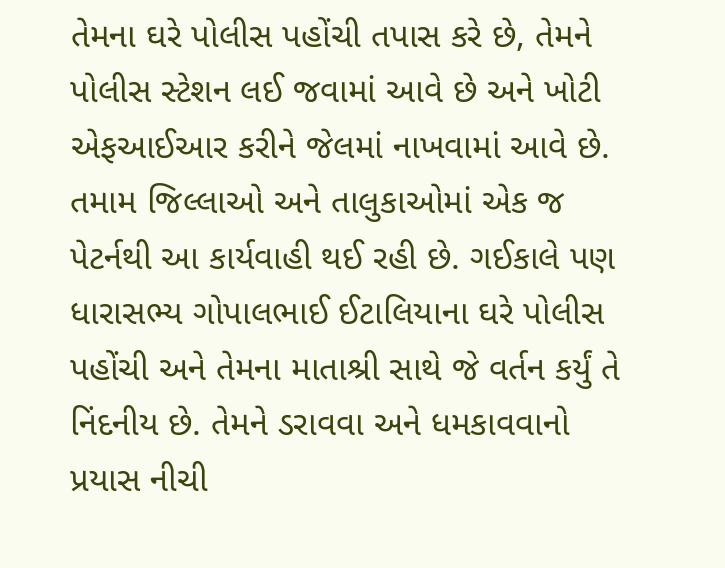તેમના ઘરે પોલીસ પહોંચી તપાસ કરે છે, તેમને પોલીસ સ્ટેશન લઈ જવામાં આવે છે અને ખોટી એફઆઈઆર કરીને જેલમાં નાખવામાં આવે છે. તમામ જિલ્લાઓ અને તાલુકાઓમાં એક જ પેટર્નથી આ કાર્યવાહી થઈ રહી છે. ગઈકાલે પણ ધારાસભ્ય ગોપાલભાઈ ઈટાલિયાના ઘરે પોલીસ પહોંચી અને તેમના માતાશ્રી સાથે જે વર્તન કર્યું તે નિંદનીય છે. તેમને ડરાવવા અને ધમકાવવાનો પ્રયાસ નીચી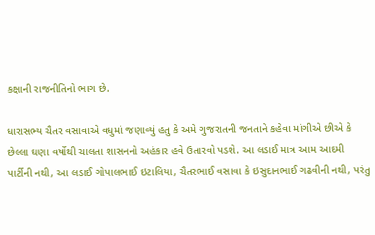કક્ષાની રાજનીતિનો ભાગ છે.

ધારાસભ્ય ચૈતર વસાવાએ વધુમાં જણાવ્યું હતુ કે અમે ગુજરાતની જનતાને કહેવા માંગીએ છીએ કે છેલ્લા ઘણા વર્ષોથી ચાલતા શાસનનો અહંકાર હવે ઉતારવો પડશે. આ લડાઈ માત્ર આમ આદમી પાર્ટીની નથી, આ લડાઈ ગોપાલભાઈ ઇટાલિયા, ચૈતરભાઈ વસાવા કે ઇસુદાનભાઈ ગઢવીની નથી, પરંતુ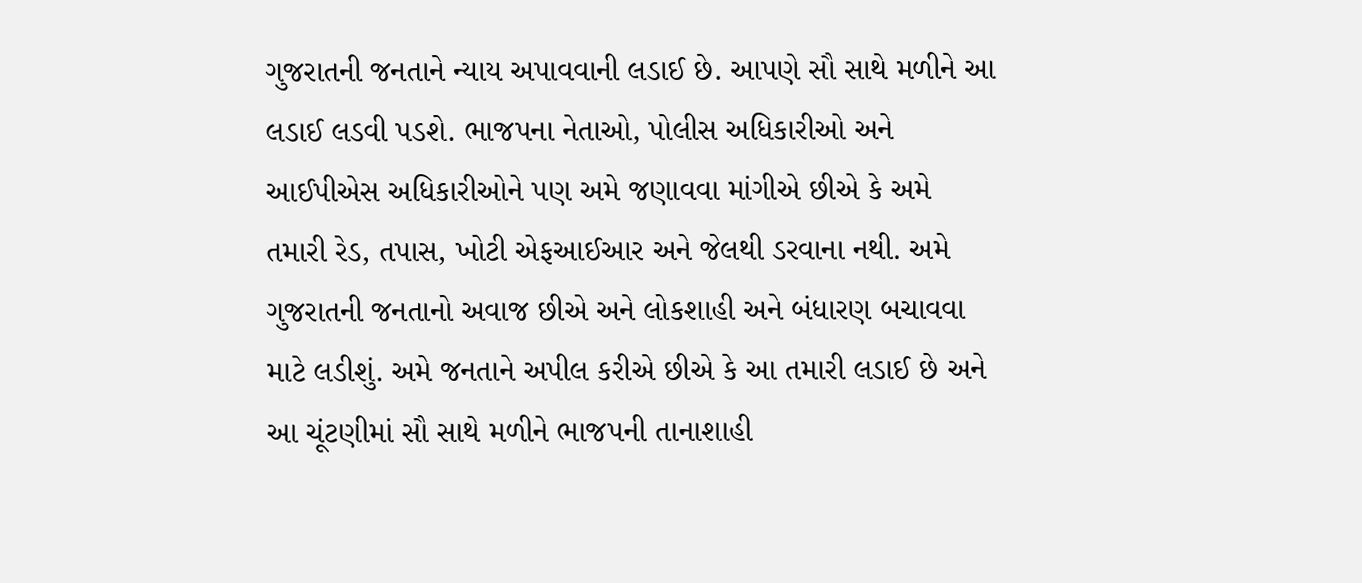ગુજરાતની જનતાને ન્યાય અપાવવાની લડાઈ છે. આપણે સૌ સાથે મળીને આ લડાઈ લડવી પડશે. ભાજપના નેતાઓ, પોલીસ અધિકારીઓ અને આઈપીએસ અધિકારીઓને પણ અમે જણાવવા માંગીએ છીએ કે અમે તમારી રેડ, તપાસ, ખોટી એફઆઈઆર અને જેલથી ડરવાના નથી. અમે ગુજરાતની જનતાનો અવાજ છીએ અને લોકશાહી અને બંધારણ બચાવવા માટે લડીશું. અમે જનતાને અપીલ કરીએ છીએ કે આ તમારી લડાઈ છે અને આ ચૂંટણીમાં સૌ સાથે મળીને ભાજપની તાનાશાહી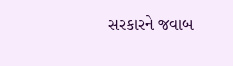સરકારને જવાબ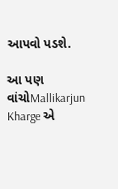આપવો પડશે.

આ પણ વાંચોMallikarjun Kharge એ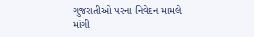ગુજરાતીઓ પરના નિવેદન મામલે માંગી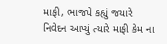માફી, ભાજપે કહ્યું જયારે નિવેદન આપ્યું ત્યારે માફી કેમ ના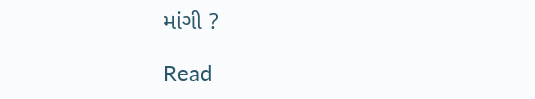માંગી ?

Read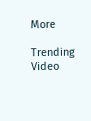More

Trending Video